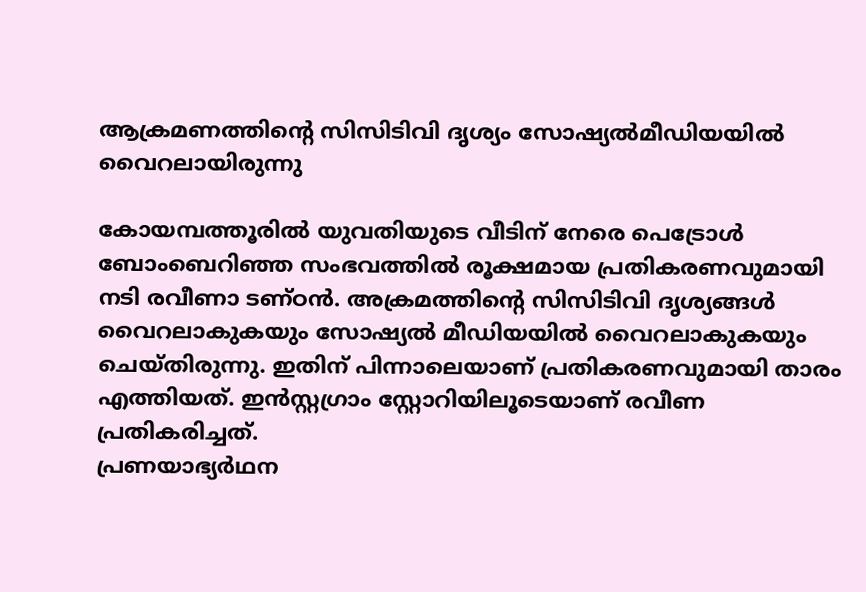ആക്രമണത്തിന്റെ സിസിടിവി ദൃശ്യം സോഷ്യൽമീഡിയയിൽ വൈറലായിരുന്നു

കോയമ്പത്തൂരിൽ യുവതിയുടെ വീടിന് നേരെ പെട്രോൾ ബോംബെറിഞ്ഞ സംഭവത്തിൽ രൂക്ഷമായ പ്രതികരണവുമായി നടി രവീണാ ടണ്ഠൻ. അക്രമത്തിന്റെ സിസിടിവി ദൃശ്യങ്ങൾ വൈറലാകുകയും സോഷ്യൽ മീഡിയയിൽ വൈറലാകുകയും ചെയ്തിരുന്നു. ഇതിന് പിന്നാലെയാണ് പ്രതികരണവുമായി താരം എത്തിയത്. ഇൻസ്റ്റഗ്രാം സ്റ്റോറിയിലൂടെയാണ് രവീണ പ്രതികരിച്ചത്.
പ്രണയാഭ്യർഥന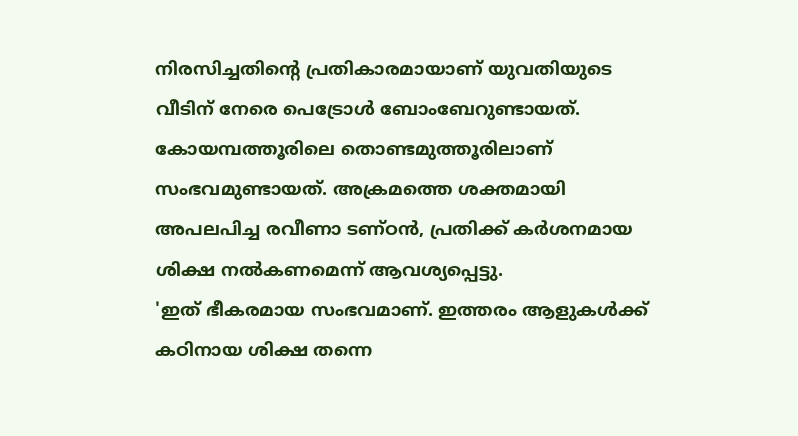നിരസിച്ചതിന്റെ പ്രതികാരമായാണ് യുവതിയുടെ വീടിന് നേരെ പെട്രോൾ ബോംബേറുണ്ടായത്. കോയമ്പത്തൂരിലെ തൊണ്ടമുത്തൂരിലാണ് സംഭവമുണ്ടായത്. അക്രമത്തെ ശക്തമായി അപലപിച്ച രവീണാ ടണ്ഠൻ, പ്രതിക്ക് കർശനമായ ശിക്ഷ നൽകണമെന്ന് ആവശ്യപ്പെട്ടു.
'ഇത് ഭീകരമായ സംഭവമാണ്. ഇത്തരം ആളുകൾക്ക് കഠിനായ ശിക്ഷ തന്നെ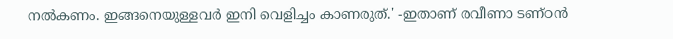നൽകണം. ഇങ്ങനെയുള്ളവർ ഇനി വെളിച്ചം കാണരുത്.' -ഇതാണ് രവീണാ ടണ്ഠൻ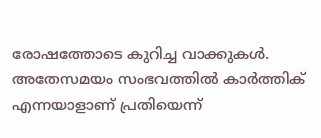രോഷത്തോടെ കുറിച്ച വാക്കുകൾ.
അതേസമയം സംഭവത്തിൽ കാർത്തിക് എന്നയാളാണ് പ്രതിയെന്ന്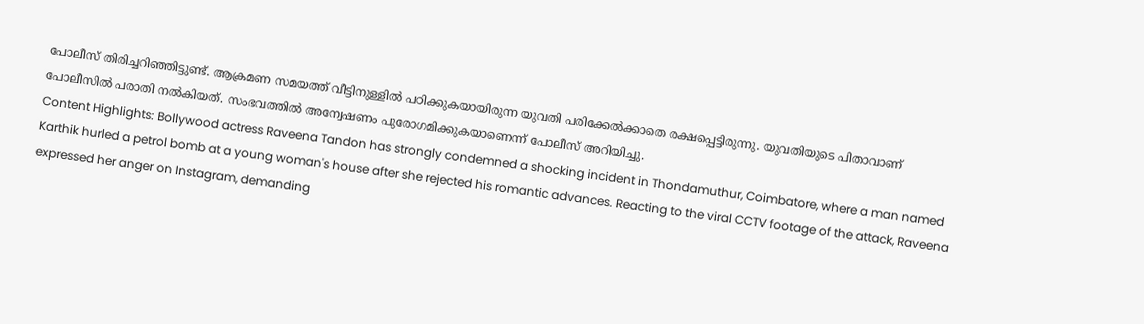പോലീസ് തിരിച്ചറിഞ്ഞിട്ടുണ്ട്. ആക്രമണ സമയത്ത് വീട്ടിനുള്ളിൽ പഠിക്കുകയായിരുന്ന യുവതി പരിക്കേൽക്കാതെ രക്ഷപ്പെട്ടിരുന്നു. യുവതിയുടെ പിതാവാണ് പോലീസിൽ പരാതി നൽകിയത്. സംഭവത്തിൽ അന്വേഷണം പുരോഗമിക്കുകയാണെന്ന് പോലീസ് അറിയിച്ചു.
Content Highlights: Bollywood actress Raveena Tandon has strongly condemned a shocking incident in Thondamuthur, Coimbatore, where a man named Karthik hurled a petrol bomb at a young woman's house after she rejected his romantic advances. Reacting to the viral CCTV footage of the attack, Raveena expressed her anger on Instagram, demanding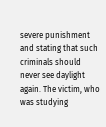severe punishment and stating that such criminals should never see daylight again. The victim, who was studying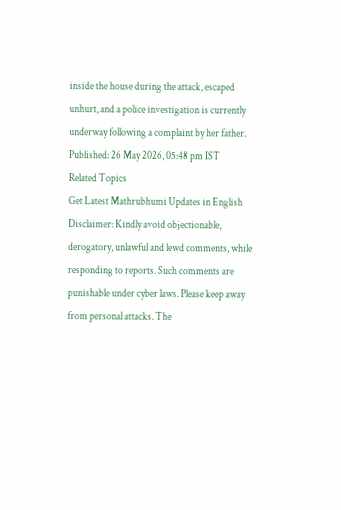inside the house during the attack, escaped unhurt, and a police investigation is currently underway following a complaint by her father.
Published: 26 May 2026, 05:48 pm IST
Related Topics
Get Latest Mathrubhumi Updates in English
Disclaimer: Kindly avoid objectionable, derogatory, unlawful and lewd comments, while responding to reports. Such comments are punishable under cyber laws. Please keep away from personal attacks. The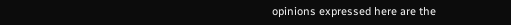opinions expressed here are the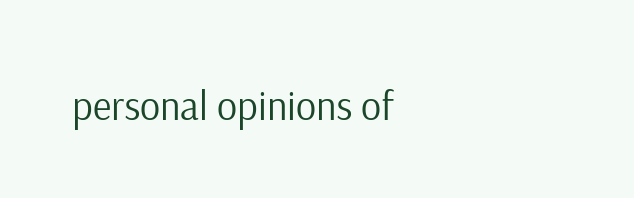personal opinions of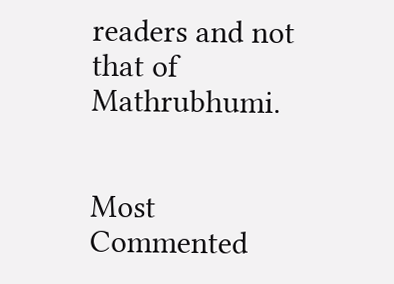readers and not that of Mathrubhumi.


Most Commented